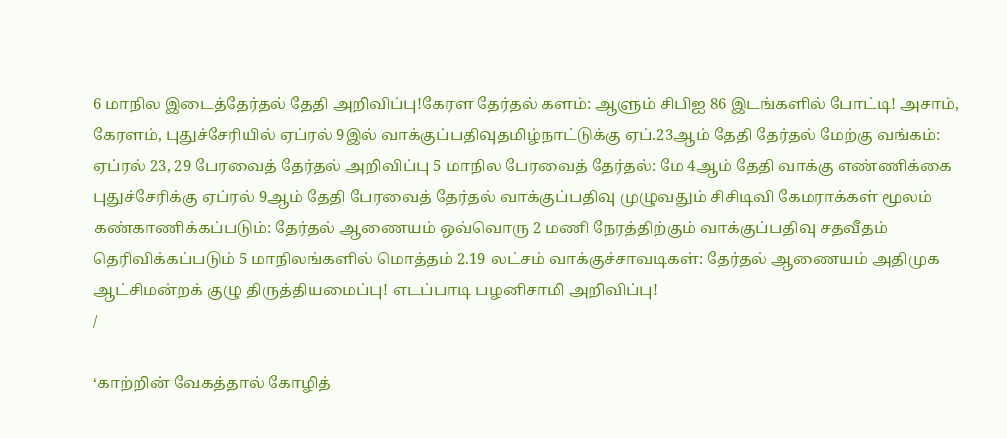6 மாநில இடைத்தேர்தல் தேதி அறிவிப்பு!கேரள தேர்தல் களம்: ஆளும் சிபிஐ 86 இடங்களில் போட்டி! அசாம், கேரளம், புதுச்சேரியில் ஏப்ரல் 9இல் வாக்குப்பதிவுதமிழ்நாட்டுக்கு ஏப்.23ஆம் தேதி தேர்தல் மேற்கு வங்கம்: ஏப்ரல் 23, 29 பேரவைத் தேர்தல் அறிவிப்பு 5 மாநில பேரவைத் தேர்தல்: மே 4ஆம் தேதி வாக்கு எண்ணிக்கை புதுச்சேரிக்கு ஏப்ரல் 9ஆம் தேதி பேரவைத் தேர்தல் வாக்குப்பதிவு முழுவதும் சிசிடிவி கேமராக்கள் மூலம் கண்காணிக்கப்படும்: தேர்தல் ஆணையம் ஒவ்வொரு 2 மணி நேரத்திற்கும் வாக்குப்பதிவு சதவீதம் தெரிவிக்கப்படும் 5 மாநிலங்களில் மொத்தம் 2.19 லட்சம் வாக்குச்சாவடிகள்: தேர்தல் ஆணையம் அதிமுக ஆட்சிமன்றக் குழு திருத்தியமைப்பு! எடப்பாடி பழனிசாமி அறிவிப்பு!
/

‘காற்றின் வேகத்தால் கோழித்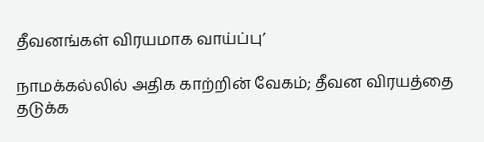தீவனங்கள் விரயமாக வாய்ப்பு’

நாமக்கல்லில் அதிக காற்றின் வேகம்; தீவன விரயத்தை தடுக்க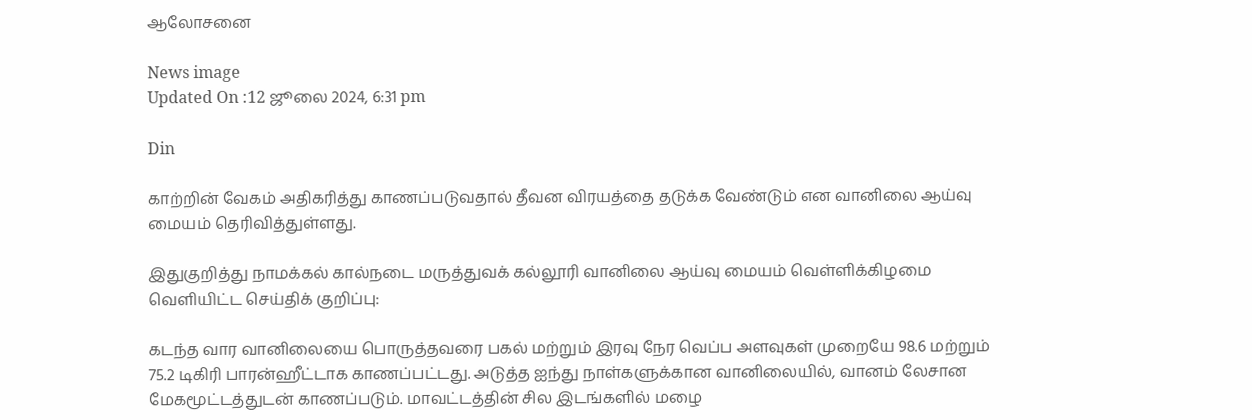ஆலோசனை

News image
Updated On :12 ஜூலை 2024, 6:31 pm

Din

காற்றின் வேகம் அதிகரித்து காணப்படுவதால் தீவன விரயத்தை தடுக்க வேண்டும் என வானிலை ஆய்வு மையம் தெரிவித்துள்ளது.

இதுகுறித்து நாமக்கல் கால்நடை மருத்துவக் கல்லூரி வானிலை ஆய்வு மையம் வெள்ளிக்கிழமை வெளியிட்ட செய்திக் குறிப்பு:

கடந்த வார வானிலையை பொருத்தவரை பகல் மற்றும் இரவு நேர வெப்ப அளவுகள் முறையே 98.6 மற்றும் 75.2 டிகிரி பாரன்ஹீட்டாக காணப்பட்டது. அடுத்த ஐந்து நாள்களுக்கான வானிலையில், வானம் லேசான மேகமூட்டத்துடன் காணப்படும். மாவட்டத்தின் சில இடங்களில் மழை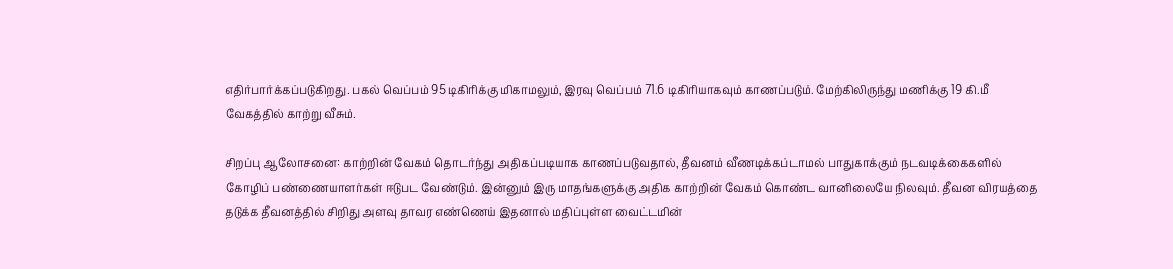எதிர்பார்க்கப்படுகிறது. பகல் வெப்பம் 95 டிகிரிக்கு மிகாமலும், இரவு வெப்பம் 71.6 டிகிரியாகவும் காணப்படும். மேற்கிலிருந்து மணிக்கு 19 கி.மீ வேகத்தில் காற்று வீசும்.

சிறப்பு ஆலோசனை: காற்றின் வேகம் தொடர்ந்து அதிகப்படியாக காணப்படுவதால், தீவனம் வீணடிக்கப்டாமல் பாதுகாக்கும் நடவடிக்கைகளில் கோழிப் பண்ணையாளர்கள் ஈடுபட வேண்டும். இன்னும் இரு மாதங்களுக்கு அதிக காற்றின் வேகம் கொண்ட வானிலையே நிலவும். தீவன விரயத்தை தடுக்க தீவனத்தில் சிறிது அளவு தாவர எண்ணெய் இதனால் மதிப்புள்ள வைட்டமின்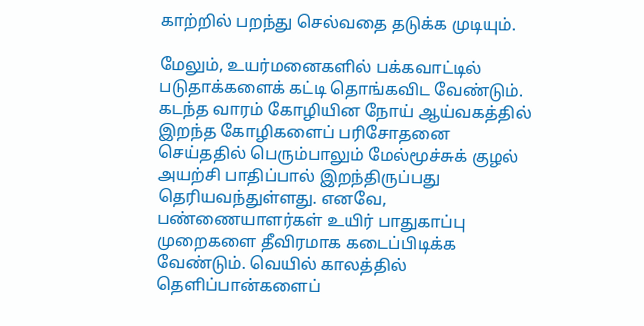காற்றில் பறந்து செல்வதை தடுக்க முடியும்.

மேலும், உயர்மனைகளில் பக்கவாட்டில் படுதாக்களைக் கட்டி தொங்கவிட வேண்டும். கடந்த வாரம் கோழியின நோய் ஆய்வகத்தில் இறந்த கோழிகளைப் பரிசோதனை செய்ததில் பெரும்பாலும் மேல்மூச்சுக் குழல் அயற்சி பாதிப்பால் இறந்திருப்பது தெரியவந்துள்ளது. எனவே, பண்ணையாளர்கள் உயிர் பாதுகாப்பு முறைகளை தீவிரமாக கடைப்பிடிக்க வேண்டும். வெயில் காலத்தில் தெளிப்பான்களைப்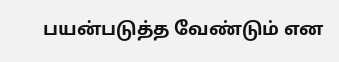பயன்படுத்த வேண்டும் என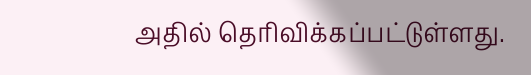அதில் தெரிவிக்கப்பட்டுள்ளது.